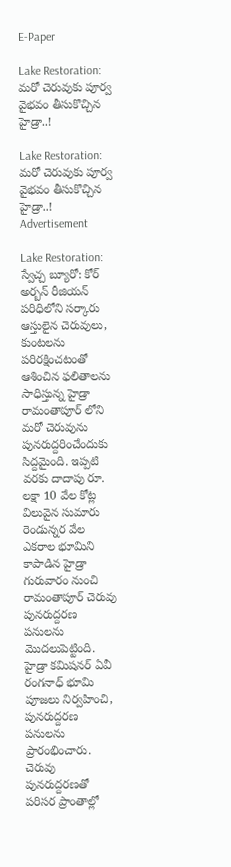E-Paper

Lake Restoration: మరో చెరువుకు పూర్వ వైభవం తీసుకొచ్చిన హైడ్రా..!

Lake Restoration: మరో చెరువుకు పూర్వ వైభవం తీసుకొచ్చిన హైడ్రా..!
Advertisement

Lake Restoration: స్వేచ్చ బ్యూరో: కోర్ అర్బన్ రీజియన్ పరిధిలోని సర్కారు ఆస్తులైన చెరువులు, కుంటలను పరిరక్షించటంతో ఆశించిన ఫలితాలను సాధిస్తున్న హైడ్రా రామంతాపూర్ లోని మరో చెరువును పునరుద్దరించేందుకు సిద్దమైంది. ఇప్పటి వరకు దాదాపు రూ. లక్షా 10 వేల కోట్ల విలువైన సుమారు రెండున్నర వేల ఎకరాల భూమిని కాపాడిన హైడ్రా గురువారం నుంచి రామంతాపూర్ చెరువు పునరుద్దరణ పనులను మొదలుపెట్టింది. హైడ్రా కమిషనర్ ఏవీ రంగనాధ్ భూమి పూజలు నిర్వహించి, పునరుద్దరణ పనులను ప్రారంభించారు. చెరువు పునరుద్దరణతో పరిసర ప్రాంతాల్లో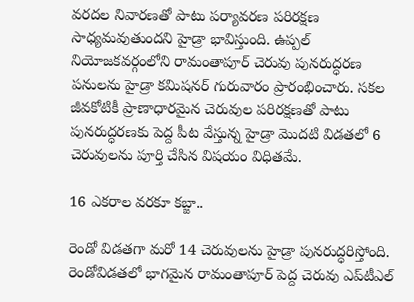వరదల నివారణతో పాటు ప‌ర్యావ‌ర‌ణ ప‌రిర‌క్ష‌ణ‌ సాధ్యమవుతుందని హైడ్రా భావిస్తుంది. ఉప్ప‌ల్ నియోజ‌క‌వ‌ర్గంలోని రామంతాపూర్ చెరువు పున‌రుద్ధ‌ర‌ణ ప‌నుల‌ను హైడ్రా క‌మిష‌న‌ర్ గురువారం ప్రారంభించారు. స‌క‌ల జీవ‌కోటికీ ప్రాణాధార‌మైన చెరువుల ప‌రిరక్ష‌ణ‌తో పాటు పున‌రుద్ధ‌ర‌ణ‌కు పెద్ద పీట వేస్తున్న హైడ్రా మొద‌టి విడ‌త‌లో 6 చెరువుల‌ను పూర్తి చేసిన విష‌యం విధిత‌మే.

16 ఎక‌రాల వ‌ర‌కూ క‌బ్జా..

రెండో విడ‌త‌గా మ‌రో 14 చెరువుల‌ను హైడ్రా పున‌రుద్ధ‌రిస్తోంది. రెండోవిడ‌తలో భాగ‌మైన‌ రామంతాపూర్ పెద్ద చెరువు ఎప్‌టీఎల్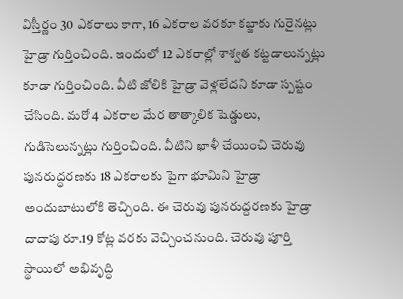విస్తీర్ణం 30 ఎక‌రాలు కాగా, 16 ఎక‌రాల వ‌ర‌కూ క‌బ్జాకు గురైనట్లు హైడ్రా గుర్తించింది. ఇందులో 12 ఎక‌రాల్లో శాశ్వ‌త క‌ట్ట‌డాలున్నట్లు కూడా గుర్తించింది. వీటి జోలికి హైడ్రా వెళ్ల‌లేదని కూడా స్పష్టం చేసింది. మ‌రో 4 ఎక‌రాల మేర తాత్కాలిక షెడ్డులు, గుడిసెలున్నట్లు గుర్తించింది. వీటిని ఖాళీ చేయించి చెరువు పున‌రుద్ధ‌ర‌ణ‌కు 18 ఎక‌రాల‌కు పైగా భూమిని హైడ్రా అందుబాటులోకి తెచ్చింది. ఈ చెరువు పునరుద్దరణకు హైడ్రా దాదాపు రూ.19 కోట్ల వరకు వెచ్చించనుంది. చెరువు పూర్తి స్థాయిలో అభివృద్ధి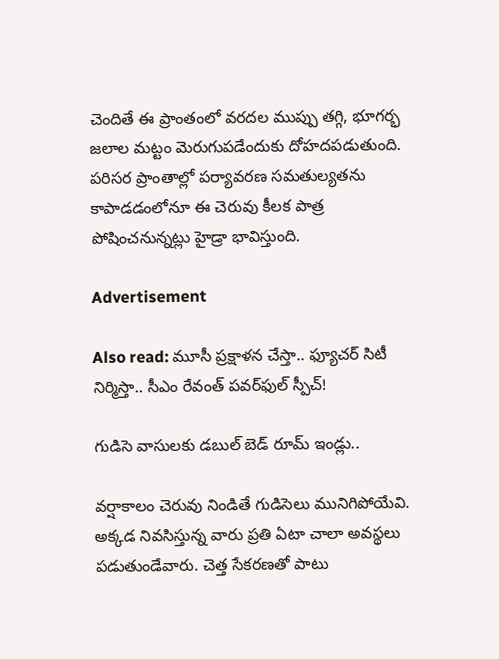చెందితే ఈ ప్రాంతంలో వరదల ముప్పు తగ్గి, భూగర్భ జలాల మట్టం మెరుగుపడేందుకు దోహదపడుతుంది. పరిసర ప్రాంతాల్లో పర్యావరణ సమతుల్యతను కాపాడడంలోనూ ఈ చెరువు కీలక పాత్ర పోషించనున్నట్లు హైడ్రా భావిస్తుంది.

Advertisement

Also read: మూసీ ప్రక్షాళన చేస్తా.. ఫ్యూచర్ సిటీ నిర్మిస్తా.. సీఎం రేవంత్ పవర్‌ఫుల్ స్పీచ్!

గుడిసె వాసుల‌కు డ‌బుల్ బెడ్ రూమ్ ఇండ్లు..

వ‌ర్షాకాలం చెరువు నిండితే గుడిసెలు మునిగిపోయేవి. అక్క‌డ నివ‌సిస్తున్న వారు ప్ర‌తి ఏటా చాలా అవ‌స్థ‌లు ప‌డుతుండేవారు. చెత్త సేక‌ర‌ణ‌తో పాటు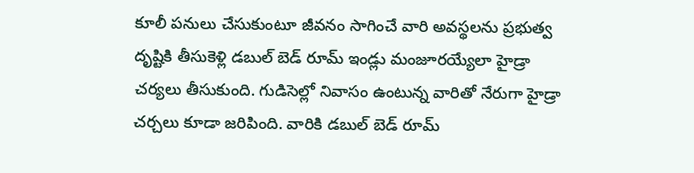కూలీ ప‌నులు చేసుకుంటూ జీవ‌నం సాగించే వారి అవ‌స్థ‌ల‌ను ప్ర‌భుత్వ దృష్టికి తీసుకెళ్లి డ‌బుల్‌ బెడ్‌ రూమ్ ఇండ్లు మంజూర‌య్యేలా హైడ్రా చ‌ర్య‌లు తీసుకుంది. గుడిసెల్లో నివాసం ఉంటున్న వారితో నేరుగా హైడ్రా చర్చలు కూడా జరిపింది. వారికి డ‌బుల్ బెడ్ రూమ్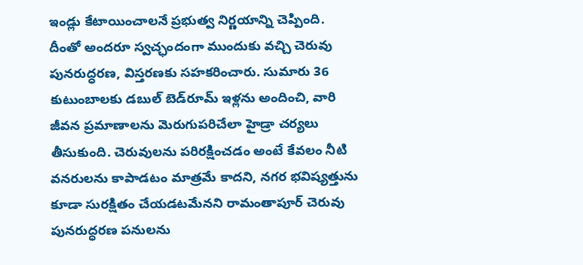ఇండ్లు కేటాయించాల‌నే ప్ర‌భుత్వ నిర్ణ‌యాన్ని చెప్పింది. దీంతో అంద‌రూ స్వ‌చ్ఛందంగా ముందుకు వ‌చ్చి చెరువు పున‌రుద్ధ‌ర‌ణ‌, విస్త‌ర‌ణ‌కు స‌హ‌క‌రించారు. సుమారు 36 కుటుంబాలకు డబుల్ బెడ్‌రూమ్ ఇళ్లను అందించి, వారి జీవన ప్రమాణాలను మెరుగుపరిచేలా హైడ్రా చ‌ర్య‌లు తీసుకుంది. చెరువులను పరిరక్షించడం అంటే కేవలం నీటి వనరులను కాపాడటం మాత్రమే కాదని, నగర భవిష్యత్తును కూడా సురక్షితం చేయడటమేనని రామంతాపూర్ చెరువు పున‌రుద్ధ‌ర‌ణ పనులను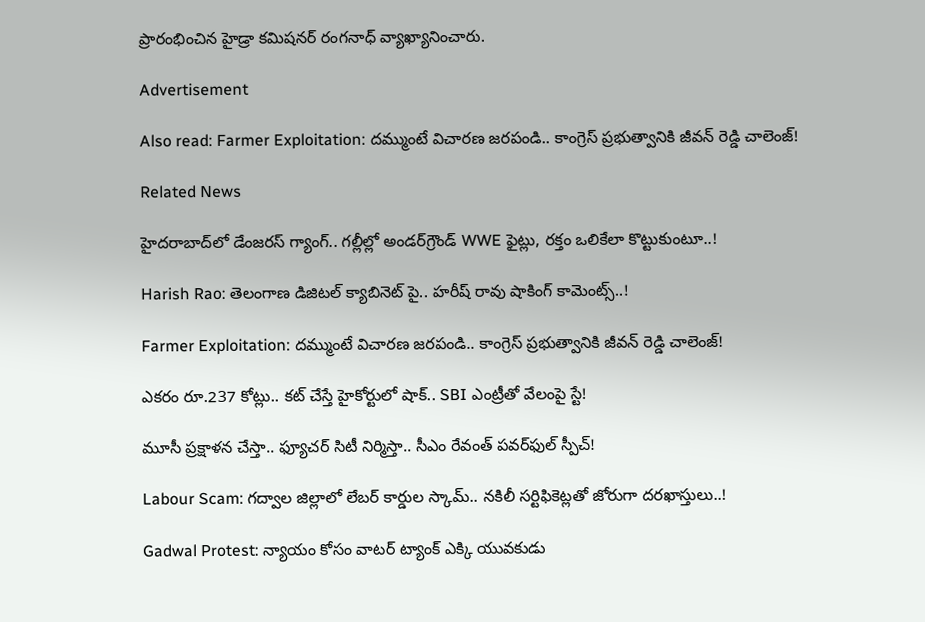ప్రారంభించిన హైడ్రా కమిషనర్ రంగనాధ్ వ్యాఖ్యానించారు.

Advertisement

Also read: Farmer Exploitation: దమ్ముంటే విచారణ జరపండి.. కాంగ్రెస్ ప్రభుత్వానికి జీవన్ రెడ్డి చాలెంజ్!

Related News

హైదరాబాద్‌లో డేంజరస్ గ్యాంగ్.. గల్లీల్లో అండర్‌గ్రౌండ్ WWE ఫైట్లు, రక్తం ఒలికేలా కొట్టుకుంటూ..!

Harish Rao: తెలంగాణ డిజిటల్ క్యాబినెట్ పై.. హరీష్ రావు షాకింగ్ కామెంట్స్..!

Farmer Exploitation: దమ్ముంటే విచారణ జరపండి.. కాంగ్రెస్ ప్రభుత్వానికి జీవన్ రెడ్డి చాలెంజ్!

ఎకరం రూ.237 కోట్లు.. కట్ చేస్తే హైకోర్టులో షాక్.. SBI ఎంట్రీతో వేలంపై స్టే!

మూసీ ప్రక్షాళన చేస్తా.. ఫ్యూచర్ సిటీ నిర్మిస్తా.. సీఎం రేవంత్ పవర్‌ఫుల్ స్పీచ్!

Labour Scam: గద్వాల జిల్లాలో లేబర్ కార్డుల స్కామ్.. నకిలీ సర్టిఫికెట్లతో జోరుగా దరఖాస్తులు..!

Gadwal Protest: న్యాయం కోసం వాటర్ ట్యాంక్ ఎక్కి యువకుడు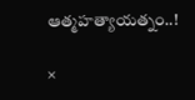ఆత్మహత్యాయత్నం..!

×